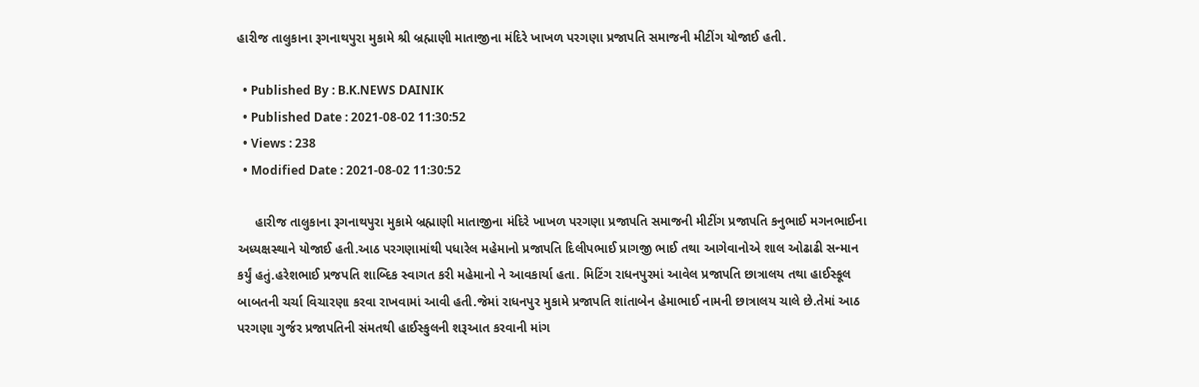હારીજ તાલુકાના રૂગનાથપુરા મુકામે શ્રી બ્રહ્માણી માતાજીના મંદિરે ખાખળ પરગણા પ્રજાપતિ સમાજની મીટીંગ યોજાઈ હતી.

  • Published By : B.K.NEWS DAINIK
  • Published Date : 2021-08-02 11:30:52
  • Views : 238
  • Modified Date : 2021-08-02 11:30:52

     હારીજ તાલુકાના રૂગનાથપુરા મુકામે બ્રહ્માણી માતાજીના મંદિરે ખાખળ પરગણા પ્રજાપતિ સમાજની મીટીંગ પ્રજાપતિ કનુભાઈ મગનભાઈના અધ્યક્ષસ્થાને યોજાઈ હતી.આઠ પરગણામાંથી પધારેલ મહેમાનો પ્રજાપતિ દિલીપભાઈ પ્રાગજી ભાઈ તથા આગેવાનોએ શાલ ઓઢાઢી સન્માન કર્યું હતું.હરેશભાઈ પ્રજપતિ શાબ્દિક સ્વાગત કરી મહેમાનો ને આવકાર્યા હતા. મિટિંગ રાધનપુરમાં આવેલ પ્રજાપતિ છાત્રાલય તથા હાઈસ્કૂલ બાબતની ચર્ચા વિચારણા કરવા રાખવામાં આવી હતી.જેમાં રાધનપુર મુકામે પ્રજાપતિ શાંતાબેન હેમાભાઈ નામની છાત્રાલય ચાલે છે.તેમાં આઠ પરગણા ગુર્જર પ્રજાપતિની સંમતથી હાઈસ્કુલની શરૂઆત કરવાની માંગ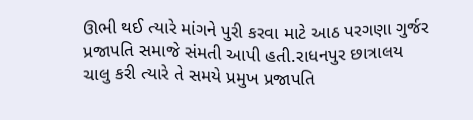ઊભી થઈ ત્યારે માંગને પુરી કરવા માટે આઠ પરગણા ગુર્જર પ્રજાપતિ સમાજે સંમતી આપી હતી.રાધનપુર છાત્રાલય ચાલુ કરી ત્યારે તે સમયે પ્રમુખ પ્રજાપતિ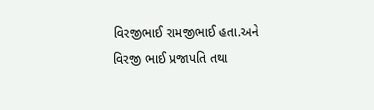વિરજીભાઈ રામજીભાઈ હતા.અને વિરજી ભાઈ પ્રજાપતિ તથા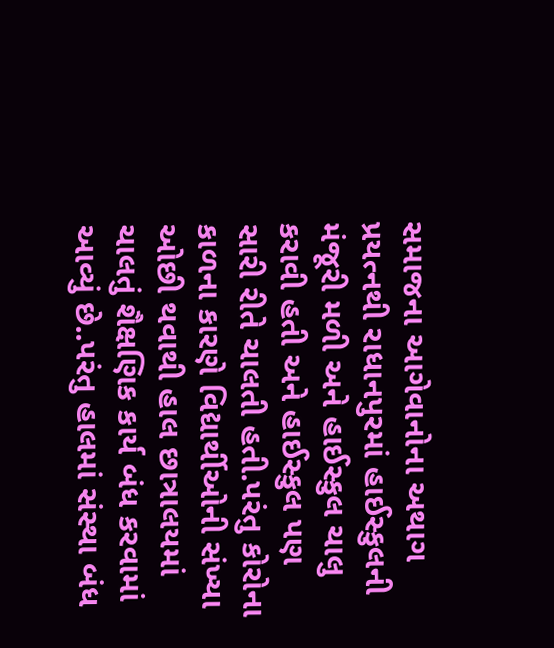સમાજના આગેવાનોના અથાગ પ્રયત્નથી રાધાનપુરમાં હાઈસ્કુલની મંજૂરી મળી અને હાઈસ્કુલ ચાલુ કરાવી હતી અને હાઈસ્કુલ પણ સારી રીતે ચાલતી હતી.પરંતુ કોરોના કાળના કારણે વિદ્યાર્થીઓની સંખ્યા ઓછી થવાથી હાલ છાત્રાલયમાં ચાલતું શૈક્ષણિક કાર્ય બંધ કરવામાં આવ્યું છે..પરંતુ હાલમાં સંસ્થા બંધ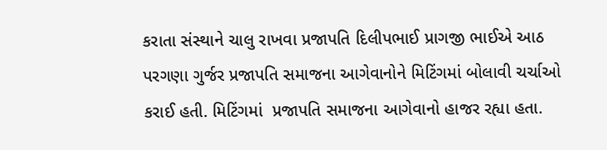કરાતા સંસ્થાને ચાલુ રાખવા પ્રજાપતિ દિલીપભાઈ પ્રાગજી ભાઈએ આઠ પરગણા ગુર્જર પ્રજાપતિ સમાજના આગેવાનોને મિટિંગમાં બોલાવી ચર્ચાઓ કરાઈ હતી. મિટિંગમાં  પ્રજાપતિ સમાજના આગેવાનો હાજર રહ્યા હતા.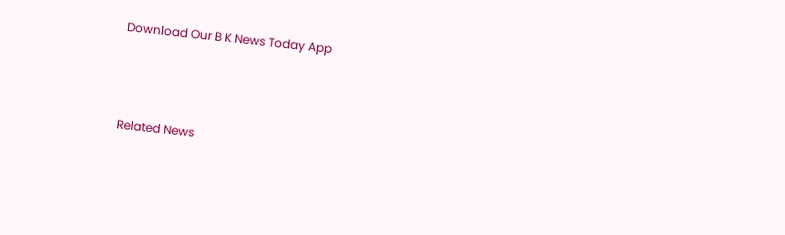Download Our B K News Today App



Related News